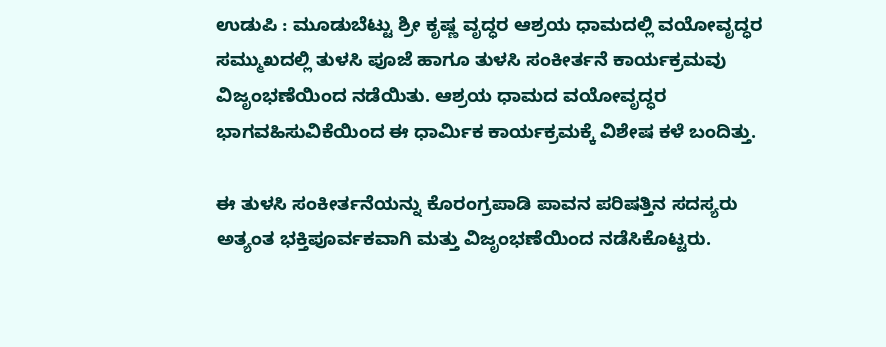ಉಡುಪಿ : ಮೂಡುಬೆಟ್ಟು ಶ್ರೀ ಕೃಷ್ಣ ವೃದ್ಧರ ಆಶ್ರಯ ಧಾಮದಲ್ಲಿ ವಯೋವೃದ್ಧರ ಸಮ್ಮುಖದಲ್ಲಿ ತುಳಸಿ ಪೂಜೆ ಹಾಗೂ ತುಳಸಿ ಸಂಕೀರ್ತನೆ ಕಾರ್ಯಕ್ರಮವು ವಿಜೃಂಭಣೆಯಿಂದ ನಡೆಯಿತು. ಆಶ್ರಯ ಧಾಮದ ವಯೋವೃದ್ಧರ ಭಾಗವಹಿಸುವಿಕೆಯಿಂದ ಈ ಧಾರ್ಮಿಕ ಕಾರ್ಯಕ್ರಮಕ್ಕೆ ವಿಶೇಷ ಕಳೆ ಬಂದಿತ್ತು.

ಈ ತುಳಸಿ ಸಂಕೀರ್ತನೆಯನ್ನು ಕೊರಂಗ್ರಪಾಡಿ ಪಾವನ ಪರಿಷತ್ತಿನ ಸದಸ್ಯರು ಅತ್ಯಂತ ಭಕ್ತಿಪೂರ್ವಕವಾಗಿ ಮತ್ತು ವಿಜೃಂಭಣೆಯಿಂದ ನಡೆಸಿಕೊಟ್ಟರು.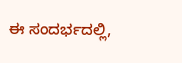ಈ ಸಂದರ್ಭದಲ್ಲಿ,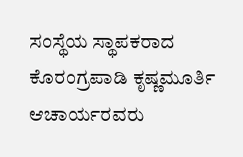ಸಂಸ್ಥೆಯ ಸ್ಥಾಪಕರಾದ ಕೊರಂಗ್ರಪಾಡಿ ಕೃಷ್ಣಮೂರ್ತಿ ಆಚಾರ್ಯರವರು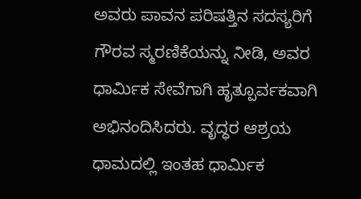ಅವರು ಪಾವನ ಪರಿಷತ್ತಿನ ಸದಸ್ಯರಿಗೆ ಗೌರವ ಸ್ಮರಣಿಕೆಯನ್ನು ನೀಡಿ, ಅವರ ಧಾರ್ಮಿಕ ಸೇವೆಗಾಗಿ ಹೃತ್ಪೂರ್ವಕವಾಗಿ ಅಭಿನಂದಿಸಿದರು. ವೃದ್ಧರ ಆಶ್ರಯ ಧಾಮದಲ್ಲಿ ಇಂತಹ ಧಾರ್ಮಿಕ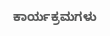ಕಾರ್ಯಕ್ರಮಗಳು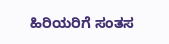ಹಿರಿಯರಿಗೆ ಸಂತಸ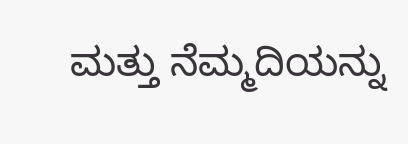ಮತ್ತು ನೆಮ್ಮದಿಯನ್ನು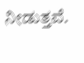ನೀಡುತ್ತವೆ.